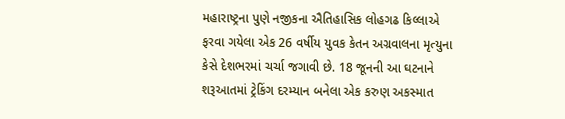મહારાષ્ટ્રના પુણે નજીકના ઐતિહાસિક લોહગઢ કિલ્લાએ ફરવા ગયેલા એક 26 વર્ષીય યુવક કેતન અગ્રવાલના મૃત્યુના કેસે દેશભરમાં ચર્ચા જગાવી છે. 18 જૂનની આ ઘટનાને શરૂઆતમાં ટ્રેકિંગ દરમ્યાન બનેલા એક કરુણ અકસ્માત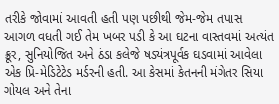તરીકે જોવામાં આવતી હતી પણ પછીથી જેમ-જેમ તપાસ આગળ વધતી ગઈ તેમ ખબર પડી કે આ ઘટના વાસ્તવમાં અત્યંત ક્રૂર, સુનિયોજિત અને ઠંડા કલેજે ષડ્યંત્રપૂર્વક ઘડવામાં આવેલા એક પ્રિ-મેડિટેટેડ મર્ડરની હતી. આ કેસમાં કેતનની મંગેતર સિયા ગોયલ અને તેના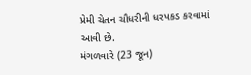પ્રેમી ચેતન ચૌધરીની ધરપકડ કરવામાં આવી છે.
મંગળવારે (23 જૂન)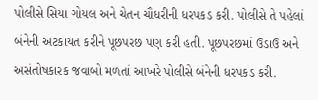પોલીસે સિયા ગોયલ અને ચેતન ચૌધરીની ધરપકડ કરી. પોલીસે તે પહેલાં બંનેની અટકાયત કરીને પૂછપરછ પણ કરી હતી. પૂછપરછમાં ઉડાઉ અને અસંતોષકારક જવાબો મળતાં આખરે પોલીસે બંનેની ધરપકડ કરી.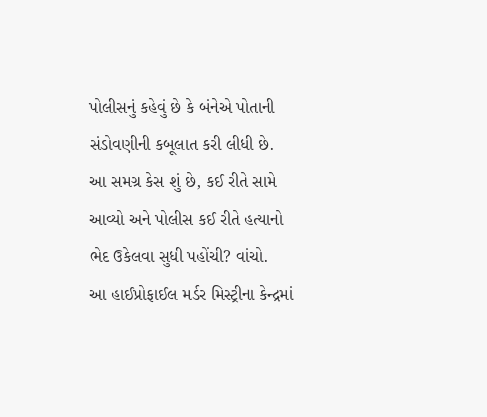પોલીસનું કહેવું છે કે બંનેએ પોતાની સંડોવણીની કબૂલાત કરી લીધી છે.
આ સમગ્ર કેસ શું છે, કઈ રીતે સામે આવ્યો અને પોલીસ કઈ રીતે હત્યાનો ભેદ ઉકેલવા સુધી પહોંચી? વાંચો.
આ હાઈપ્રોફાઈલ મર્ડર મિસ્ટ્રીના કેન્દ્રમાં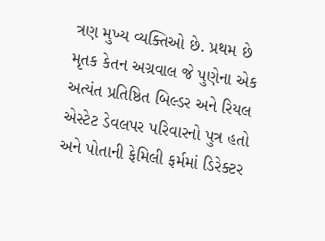ત્રણ મુખ્ય વ્યક્તિઓ છે. પ્રથમ છે મૃતક કેતન અગ્રવાલ જે પુણેના એક અત્યંત પ્રતિષ્ઠિત બિલ્ડર અને રિયલ એસ્ટેટ ડેવલપર પરિવારનો પુત્ર હતો અને પોતાની ફેમિલી ફર્મમાં ડિરેક્ટર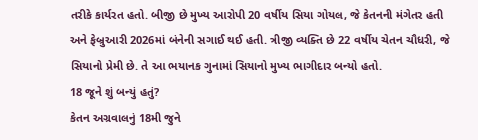તરીકે કાર્યરત હતો. બીજી છે મુખ્ય આરોપી 20 વર્ષીય સિયા ગોયલ, જે કેતનની મંગેતર હતી અને ફેબ્રુઆરી 2026માં બંનેની સગાઈ થઈ હતી. ત્રીજી વ્યક્તિ છે 22 વર્ષીય ચેતન ચૌધરી, જે સિયાનો પ્રેમી છે. તે આ ભયાનક ગુનામાં સિયાનો મુખ્ય ભાગીદાર બન્યો હતો.
18 જૂને શું બન્યું હતું?
કેતન અગ્રવાલનું 18મી જુને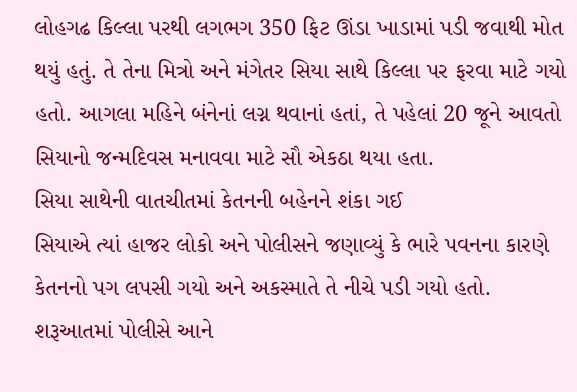લોહગઢ કિલ્લા પરથી લગભગ 350 ફિટ ઊંડા ખાડામાં પડી જવાથી મોત થયું હતું. તે તેના મિત્રો અને મંગેતર સિયા સાથે કિલ્લા પર ફરવા માટે ગયો હતો. આગલા મહિને બંનેનાં લગ્ન થવાનાં હતાં, તે પહેલાં 20 જૂને આવતો સિયાનો જન્મદિવસ મનાવવા માટે સૌ એકઠા થયા હતા.
સિયા સાથેની વાતચીતમાં કેતનની બહેનને શંકા ગઈ
સિયાએ ત્યાં હાજર લોકો અને પોલીસને જણાવ્યું કે ભારે પવનના કારણે કેતનનો પગ લપસી ગયો અને અકસ્માતે તે નીચે પડી ગયો હતો. શરૂઆતમાં પોલીસે આને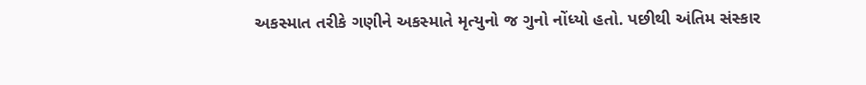અકસ્માત તરીકે ગણીને અકસ્માતે મૃત્યુનો જ ગુનો નોંધ્યો હતો. પછીથી અંતિમ સંસ્કાર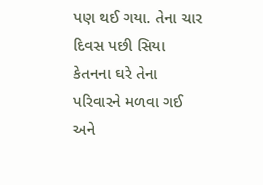પણ થઈ ગયા. તેના ચાર દિવસ પછી સિયા કેતનના ઘરે તેના પરિવારને મળવા ગઈ અને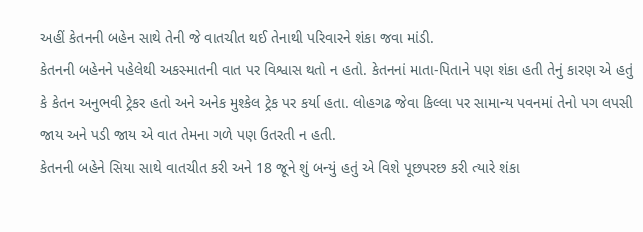અહીં કેતનની બહેન સાથે તેની જે વાતચીત થઈ તેનાથી પરિવારને શંકા જવા માંડી.
કેતનની બહેનને પહેલેથી અકસ્માતની વાત પર વિશ્વાસ થતો ન હતો. કેતનનાં માતા-પિતાને પણ શંકા હતી તેનું કારણ એ હતું કે કેતન અનુભવી ટ્રેકર હતો અને અનેક મુશ્કેલ ટ્રેક પર કર્યા હતા. લોહગઢ જેવા કિલ્લા પર સામાન્ય પવનમાં તેનો પગ લપસી જાય અને પડી જાય એ વાત તેમના ગળે પણ ઉતરતી ન હતી.
કેતનની બહેને સિયા સાથે વાતચીત કરી અને 18 જૂને શું બન્યું હતું એ વિશે પૂછપરછ કરી ત્યારે શંકા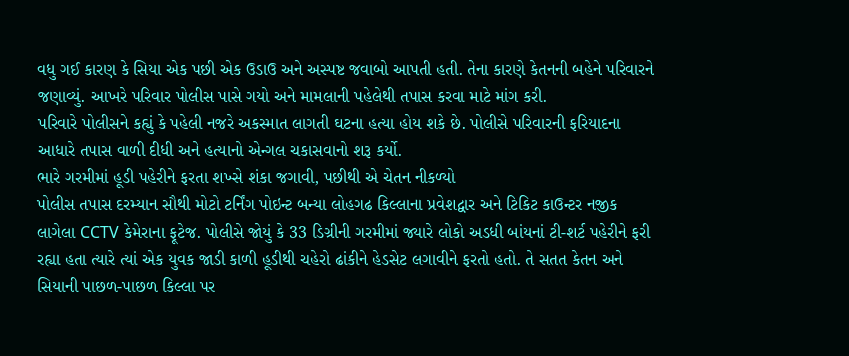વધુ ગઈ કારણ કે સિયા એક પછી એક ઉડાઉ અને અસ્પષ્ટ જવાબો આપતી હતી. તેના કારણે કેતનની બહેને પરિવારને જણાવ્યું. આખરે પરિવાર પોલીસ પાસે ગયો અને મામલાની પહેલેથી તપાસ કરવા માટે માંગ કરી.
પરિવારે પોલીસને કહ્યું કે પહેલી નજરે અકસ્માત લાગતી ઘટના હત્યા હોય શકે છે. પોલીસે પરિવારની ફરિયાદના આધારે તપાસ વાળી દીધી અને હત્યાનો એન્ગલ ચકાસવાનો શરૂ કર્યો.
ભારે ગરમીમાં હૂડી પહેરીને ફરતા શખ્સે શંકા જગાવી, પછીથી એ ચેતન નીકળ્યો
પોલીસ તપાસ દરમ્યાન સૌથી મોટો ટર્નિંગ પોઇન્ટ બન્યા લોહગઢ કિલ્લાના પ્રવેશદ્વાર અને ટિકિટ કાઉન્ટર નજીક લાગેલા CCTV કેમેરાના ફૂટેજ. પોલીસે જોયું કે 33 ડિગ્રીની ગરમીમાં જ્યારે લોકો અડધી બાંયનાં ટી-શર્ટ પહેરીને ફરી રહ્યા હતા ત્યારે ત્યાં એક યુવક જાડી કાળી હૂડીથી ચહેરો ઢાંકીને હેડસેટ લગાવીને ફરતો હતો. તે સતત કેતન અને સિયાની પાછળ-પાછળ કિલ્લા પર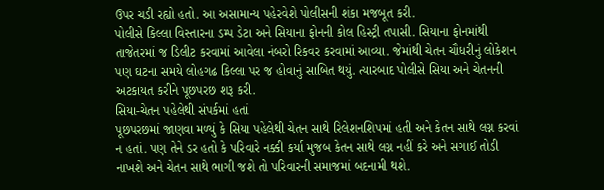ઉપર ચડી રહ્યો હતો. આ અસામાન્ય પહેરવેશે પોલીસની શંકા મજબૂત કરી.
પોલીસે કિલ્લા વિસ્તારના ડમ્પ ડેટા અને સિયાના ફોનની કોલ હિસ્ટ્રી તપાસી. સિયાના ફોનમાંથી તાજેતરમાં જ ડિલીટ કરવામાં આવેલા નંબરો રિકવર કરવામાં આવ્યા. જેમાંથી ચેતન ચૌધરીનું લોકેશન પણ ઘટના સમયે લોહગઢ કિલ્લા પર જ હોવાનું સાબિત થયું. ત્યારબાદ પોલીસે સિયા અને ચેતનની અટકાયત કરીને પૂછપરછ શરૂ કરી.
સિયા-ચેતન પહેલેથી સંપર્કમાં હતાં
પૂછપરછમાં જાણવા મળ્યું કે સિયા પહેલેથી ચેતન સાથે રિલેશનશિપમાં હતી અને કેતન સાથે લગ્ન કરવાં ન હતાં. પણ તેને ડર હતો કે પરિવારે નક્કી કર્યા મુજબ કેતન સાથે લગ્ન નહીં કરે અને સગાઈ તોડી નાખશે અને ચેતન સાથે ભાગી જશે તો પરિવારની સમાજમાં બદનામી થશે.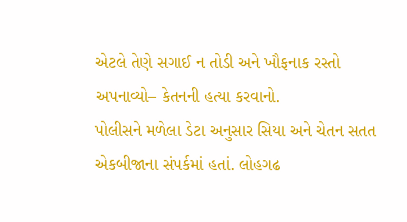એટલે તેણે સગાઈ ન તોડી અને ખૌફનાક રસ્તો અપનાવ્યો– કેતનની હત્યા કરવાનો.
પોલીસને મળેલા ડેટા અનુસાર સિયા અને ચેતન સતત એકબીજાના સંપર્કમાં હતાં. લોહગઢ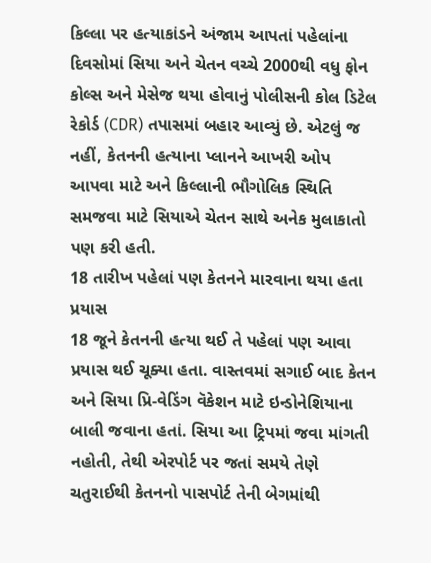કિલ્લા પર હત્યાકાંડને અંજામ આપતાં પહેલાંના દિવસોમાં સિયા અને ચેતન વચ્ચે 2000થી વધુ ફોન કોલ્સ અને મેસેજ થયા હોવાનું પોલીસની કોલ ડિટેલ રેકોર્ડ (CDR) તપાસમાં બહાર આવ્યું છે. એટલું જ નહીં, કેતનની હત્યાના પ્લાનને આખરી ઓપ આપવા માટે અને કિલ્લાની ભૌગોલિક સ્થિતિ સમજવા માટે સિયાએ ચેતન સાથે અનેક મુલાકાતો પણ કરી હતી.
18 તારીખ પહેલાં પણ કેતનને મારવાના થયા હતા પ્રયાસ
18 જૂને કેતનની હત્યા થઈ તે પહેલાં પણ આવા પ્રયાસ થઈ ચૂક્યા હતા. વાસ્તવમાં સગાઈ બાદ કેતન અને સિયા પ્રિ-વેડિંગ વૅકેશન માટે ઇન્ડોનેશિયાના બાલી જવાના હતાં. સિયા આ ટ્રિપમાં જવા માંગતી નહોતી, તેથી એરપોર્ટ પર જતાં સમયે તેણે ચતુરાઈથી કેતનનો પાસપોર્ટ તેની બેગમાંથી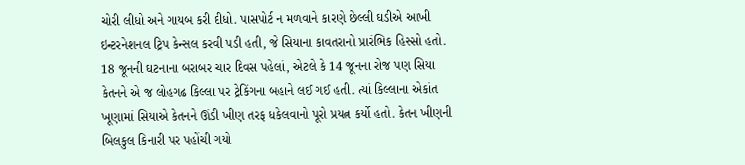ચોરી લીધો અને ગાયબ કરી દીધો. પાસપોર્ટ ન મળવાને કારણે છેલ્લી ઘડીએ આખી ઇન્ટરનેશનલ ટ્રિપ કેન્સલ કરવી પડી હતી, જે સિયાના કાવતરાનો પ્રારંભિક હિસ્સો હતો.
18 જૂનની ઘટનાના બરાબર ચાર દિવસ પહેલાં, એટલે કે 14 જૂનના રોજ પણ સિયા કેતનને એ જ લોહગઢ કિલ્લા પર ટ્રેકિંગના બહાને લઈ ગઈ હતી. ત્યાં કિલ્લાના એકાંત ખૂણામાં સિયાએ કેતનને ઊંડી ખીણ તરફ ધકેલવાનો પૂરો પ્રયત્ન કર્યો હતો. કેતન ખીણની બિલકુલ કિનારી પર પહોંચી ગયો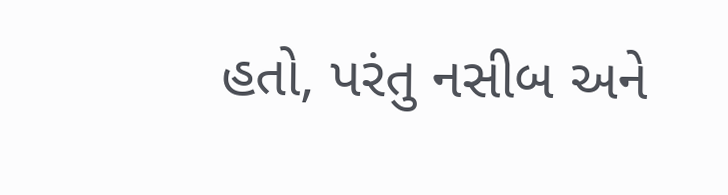હતો, પરંતુ નસીબ અને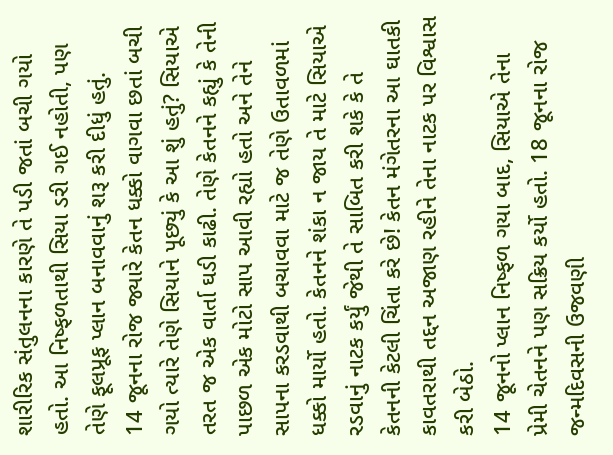શારીરિક સંતુલનના કારણે તે પડી જતાં બચી ગયો હતો. આ નિષ્ફળતાથી સિયા ડરી ગઈ નહોતી, પણ તેણે ફૂલપ્રૂફ પ્લાન બનાવવાનું શરૂ કરી દીધું હતું.
14 જૂનના રોજ જ્યારે કેતન ધક્કો વાગવા છતાં બચી ગયો ત્યારે તેણે સિયાને પૂછ્યું કે આ શું હતું? સિયાએ તરત જ એક વાર્તા ઘડી કાઢી. તેણે કેતનને કહ્યું કે તેની પાછળ એક મોટો સાપ આવી રહ્યો હતો અને તેને સાપના કરડવાથી બચાવવા માટે જ તેણે ઉતાવળમાં ધક્કો માર્યો હતો. કેતનને શંકા ન જાય તે માટે સિયાએ રડવાનું નાટક કર્યું જેથી તે સાબિત કરી શકે કે તે કેતનની કેટલી ચિંતા કરે છે! કેતન મંગેતરના આ ઘાતકી કાવતરાથી તદ્દન અજાણ રહીને તેના નાટક પર વિશ્વાસ કરી બેઠો.
14 જૂનનો પ્લાન નિષ્ફળ ગયા બાદ, સિયાએ તેના પ્રેમી ચેતનને પણ સક્રિય કર્યો હતો. 18 જૂનના રોજ જન્મદિવસની ઉજવણી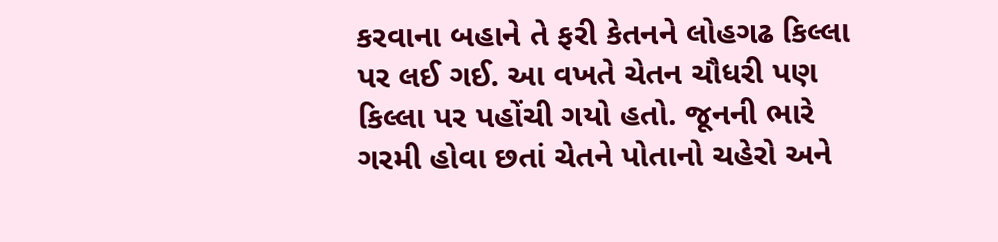કરવાના બહાને તે ફરી કેતનને લોહગઢ કિલ્લા પર લઈ ગઈ. આ વખતે ચેતન ચૌધરી પણ કિલ્લા પર પહોંચી ગયો હતો. જૂનની ભારે ગરમી હોવા છતાં ચેતને પોતાનો ચહેરો અને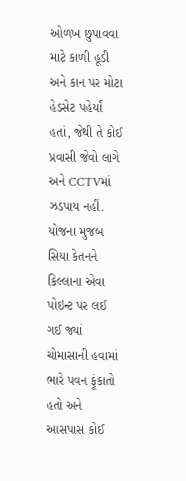ઓળખ છુપાવવા માટે કાળી હૂડી અને કાન પર મોટા હેડસેટ પહેર્યાં હતાં, જેથી તે કોઈ પ્રવાસી જેવો લાગે અને CCTVમાં ઝડપાય નહીં.
યોજના મુજબ સિયા કેતનને કિલ્લાના એવા પોઇન્ટ પર લઈ ગઈ જ્યાં ચોમાસાની હવામાં ભારે પવન ફૂંકાતો હતો અને આસપાસ કોઈ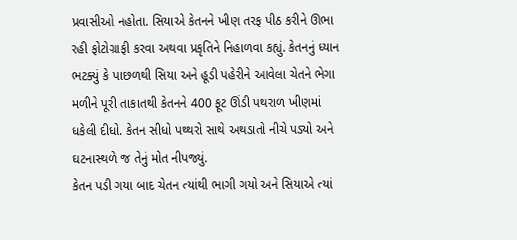પ્રવાસીઓ નહોતા. સિયાએ કેતનને ખીણ તરફ પીઠ કરીને ઊભા રહી ફોટોગ્રાફી કરવા અથવા પ્રકૃતિને નિહાળવા કહ્યું. કેતનનું ધ્યાન ભટક્યું કે પાછળથી સિયા અને હૂડી પહેરીને આવેલા ચેતને ભેગા મળીને પૂરી તાકાતથી કેતનને 400 ફૂટ ઊંડી પથરાળ ખીણમાં ધકેલી દીધો. કેતન સીધો પથ્થરો સાથે અથડાતો નીચે પડ્યો અને ઘટનાસ્થળે જ તેનું મોત નીપજ્યું.
કેતન પડી ગયા બાદ ચેતન ત્યાંથી ભાગી ગયો અને સિયાએ ત્યાં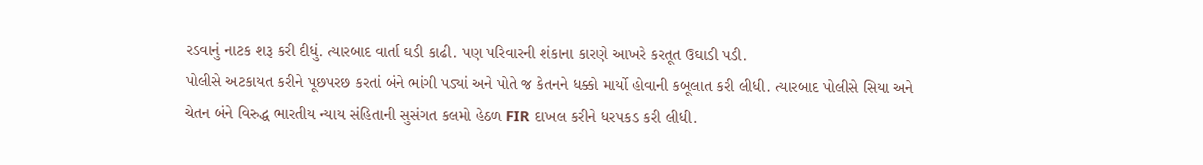રડવાનું નાટક શરૂ કરી દીધું. ત્યારબાદ વાર્તા ઘડી કાઢી. પણ પરિવારની શંકાના કારણે આખરે કરતૂત ઉઘાડી પડી.
પોલીસે અટકાયત કરીને પૂછપરછ કરતાં બંને ભાંગી પડ્યાં અને પોતે જ કેતનને ધક્કો માર્યો હોવાની કબૂલાત કરી લીધી. ત્યારબાદ પોલીસે સિયા અને ચેતન બંને વિરુદ્ધ ભારતીય ન્યાય સંહિતાની સુસંગત કલમો હેઠળ FIR દાખલ કરીને ધરપકડ કરી લીધી.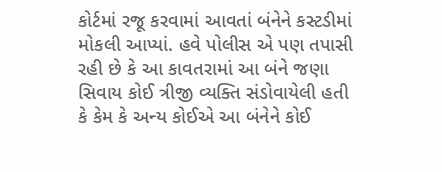કોર્ટમાં રજૂ કરવામાં આવતાં બંનેને કસ્ટડીમાં મોકલી આપ્યાં. હવે પોલીસ એ પણ તપાસી રહી છે કે આ કાવતરામાં આ બંને જણા સિવાય કોઈ ત્રીજી વ્યક્તિ સંડોવાયેલી હતી કે કેમ કે અન્ય કોઈએ આ બંનેને કોઈ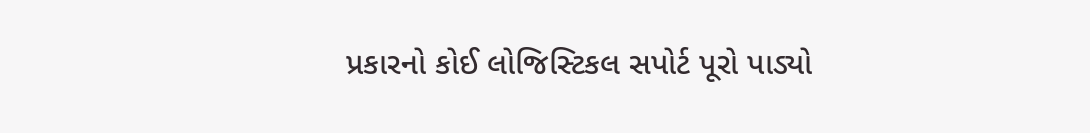પ્રકારનો કોઈ લોજિસ્ટિકલ સપોર્ટ પૂરો પાડ્યો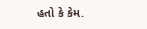હતો કે કેમ.